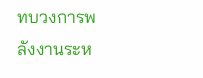ทบวงการพลังงานระห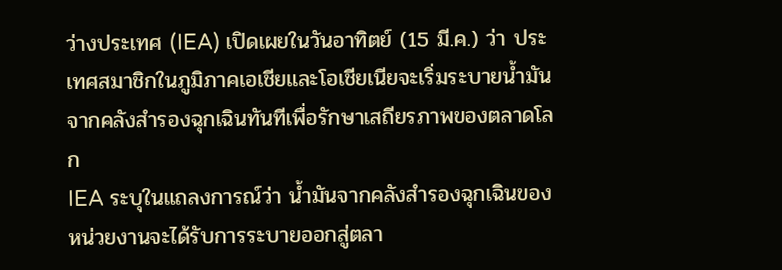ว่างประเทศ (IEA) เปิดเผยในวันอาทิตย์ (15 มี.ค.) ว่า ประเทศสมาชิกในภูมิภาคเอเชียและโอเชียเนียจะเริ่มระบายน้ำมันจากคลังสำรองฉุกเฉินทันทีเพื่อรักษาเสถียรภาพของตลาดโลก
IEA ระบุในแถลงการณ์ว่า น้ำมันจากคลังสำรองฉุกเฉินของหน่วยงานจะได้รับการระบายออกสู่ตลา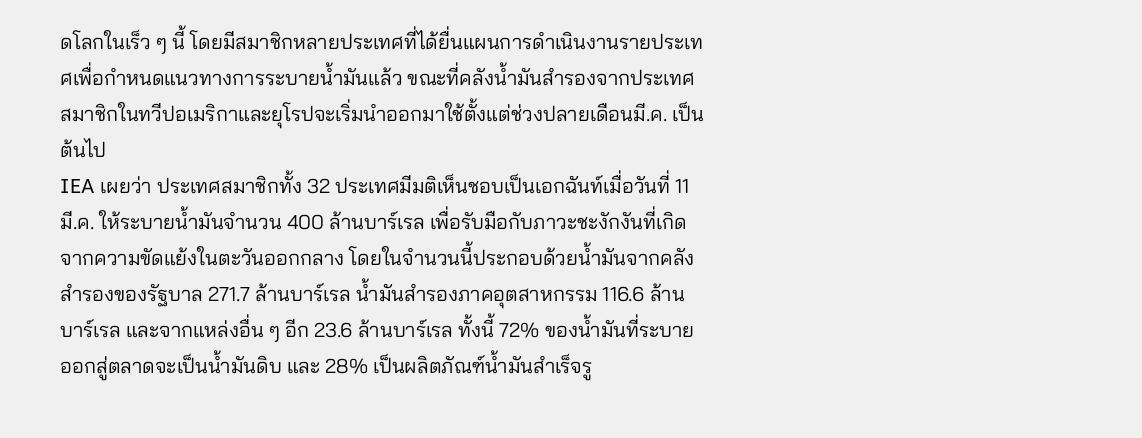ดโลกในเร็ว ๆ นี้ โดยมีสมาชิกหลายประเทศที่ได้ยื่นแผนการดำเนินงานรายประเทศเพื่อกำหนดแนวทางการระบายน้ำมันแล้ว ขณะที่คลังน้ำมันสำรองจากประเทศสมาชิกในทวีปอเมริกาและยุโรปจะเริ่มนำออกมาใช้ตั้งแต่ช่วงปลายเดือนมี.ค. เป็นต้นไป
IEA เผยว่า ประเทศสมาชิกทั้ง 32 ประเทศมีมติเห็นชอบเป็นเอกฉันท์เมื่อวันที่ 11 มี.ค. ให้ระบายน้ำมันจำนวน 400 ล้านบาร์เรล เพื่อรับมือกับภาวะชะงักงันที่เกิดจากความขัดแย้งในตะวันออกกลาง โดยในจำนวนนี้ประกอบด้วยน้ำมันจากคลังสำรองของรัฐบาล 271.7 ล้านบาร์เรล น้ำมันสำรองภาคอุตสาหกรรม 116.6 ล้านบาร์เรล และจากแหล่งอื่น ๆ อีก 23.6 ล้านบาร์เรล ทั้งนี้ 72% ของน้ำมันที่ระบายออกสู่ตลาดจะเป็นน้ำมันดิบ และ 28% เป็นผลิตภัณฑ์น้ำมันสำเร็จรู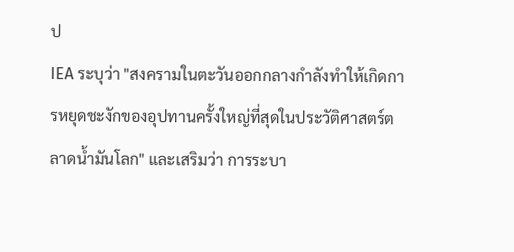ป
IEA ระบุว่า "สงครามในตะวันออกกลางกำลังทำให้เกิดการหยุดชะงักของอุปทานครั้งใหญ่ที่สุดในประวัติศาสตร์ตลาดน้ำมันโลก" และเสริมว่า การระบา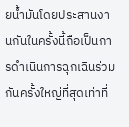ยน้ำมันโดยประสานงานกันในครั้งนี้ถือเป็นการดำเนินการฉุกเฉินร่วมกันครั้งใหญ่ที่สุดเท่าที่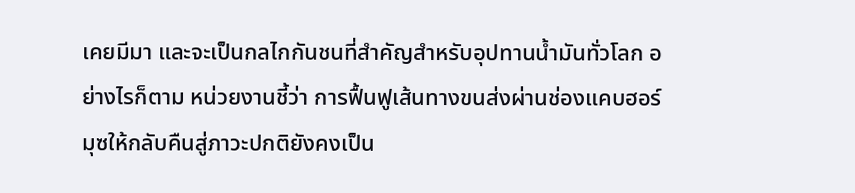เคยมีมา และจะเป็นกลไกกันชนที่สำคัญสำหรับอุปทานน้ำมันทั่วโลก อย่างไรก็ตาม หน่วยงานชี้ว่า การฟื้นฟูเส้นทางขนส่งผ่านช่องแคบฮอร์มุซให้กลับคืนสู่ภาวะปกติยังคงเป็น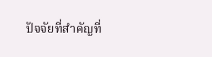ปัจจัยที่สำคัญที่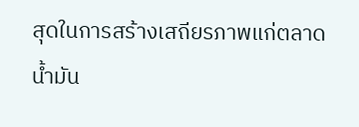สุดในการสร้างเสถียรภาพแก่ตลาดน้ำมัน